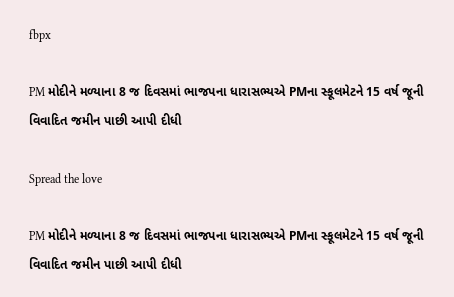fbpx

PM મોદીને મળ્યાના 8 જ દિવસમાં ભાજપના ધારાસભ્યએ PMના સ્કૂલમેટને 15 વર્ષ જૂની વિવાદિત જમીન પાછી આપી દીધી

Spread the love

PM મોદીને મળ્યાના 8 જ દિવસમાં ભાજપના ધારાસભ્યએ PMના સ્કૂલમેટને 15 વર્ષ જૂની વિવાદિત જમીન પાછી આપી દીધી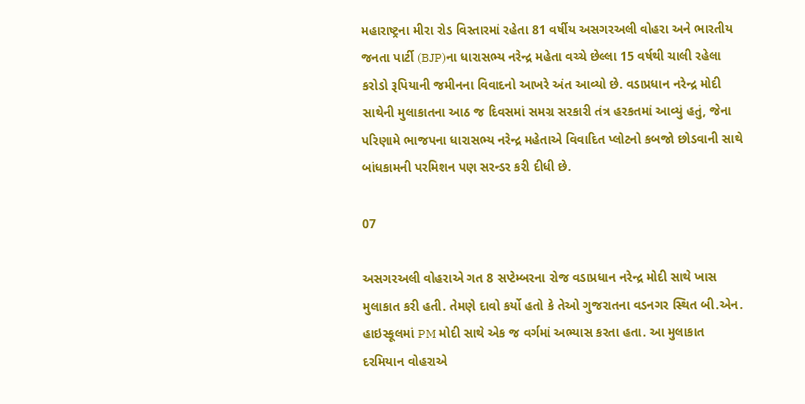મહારાષ્ટ્રના મીરા રોડ વિસ્તારમાં રહેતા 81 વર્ષીય અસગરઅલી વોહરા અને ભારતીય જનતા પાર્ટી (BJP)ના ધારાસભ્ય નરેન્દ્ર મહેતા વચ્ચે છેલ્લા 15 વર્ષથી ચાલી રહેલા કરોડો રૂપિયાની જમીનના વિવાદનો આખરે અંત આવ્યો છે. વડાપ્રધાન નરેન્દ્ર મોદી સાથેની મુલાકાતના આઠ જ દિવસમાં સમગ્ર સરકારી તંત્ર હરકતમાં આવ્યું હતું, જેના પરિણામે ભાજપના ધારાસભ્ય નરેન્દ્ર મહેતાએ વિવાદિત પ્લોટનો કબજો છોડવાની સાથે બાંધકામની પરમિશન પણ સરન્ડર કરી દીધી છે.

07

અસગરઅલી વોહરાએ ગત 8 સપ્ટેમ્બરના રોજ વડાપ્રધાન નરેન્દ્ર મોદી સાથે ખાસ મુલાકાત કરી હતી. તેમણે દાવો કર્યો હતો કે તેઓ ગુજરાતના વડનગર સ્થિત બી.એન. હાઇસ્કૂલમાં PM મોદી સાથે એક જ વર્ગમાં અભ્યાસ કરતા હતા. આ મુલાકાત દરમિયાન વોહરાએ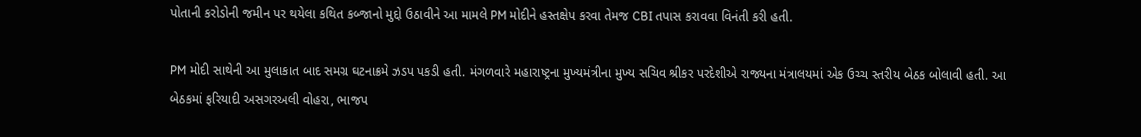પોતાની કરોડોની જમીન પર થયેલા કથિત કબ્જાનો મુદ્દો ઉઠાવીને આ મામલે PM મોદીને હસ્તક્ષેપ કરવા તેમજ CBI તપાસ કરાવવા વિનંતી કરી હતી.

PM મોદી સાથેની આ મુલાકાત બાદ સમગ્ર ઘટનાક્રમે ઝડપ પકડી હતી. મંગળવારે મહારાષ્ટ્રના મુખ્યમંત્રીના મુખ્ય સચિવ શ્રીકર પરદેશીએ રાજ્યના મંત્રાલયમાં એક ઉચ્ચ સ્તરીય બેઠક બોલાવી હતી. આ બેઠકમાં ફરિયાદી અસગરઅલી વોહરા, ભાજપ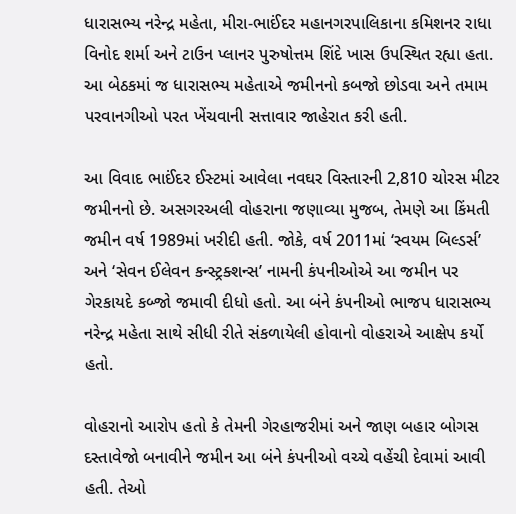ધારાસભ્ય નરેન્દ્ર મહેતા, મીરા-ભાઈંદર મહાનગરપાલિકાના કમિશનર રાધા વિનોદ શર્મા અને ટાઉન પ્લાનર પુરુષોત્તમ શિંદે ખાસ ઉપસ્થિત રહ્યા હતા. આ બેઠકમાં જ ધારાસભ્ય મહેતાએ જમીનનો કબજો છોડવા અને તમામ પરવાનગીઓ પરત ખેંચવાની સત્તાવાર જાહેરાત કરી હતી.

આ વિવાદ ભાઈંદર ઈસ્ટમાં આવેલા નવઘર વિસ્તારની 2,810 ચોરસ મીટર જમીનનો છે. અસગરઅલી વોહરાના જણાવ્યા મુજબ, તેમણે આ કિંમતી જમીન વર્ષ 1989માં ખરીદી હતી. જોકે, વર્ષ 2011માં ‘સ્વયમ બિલ્ડર્સ’ અને ‘સેવન ઈલેવન કન્સ્ટ્રક્શન્સ’ નામની કંપનીઓએ આ જમીન પર ગેરકાયદે કબ્જો જમાવી દીધો હતો. આ બંને કંપનીઓ ભાજપ ધારાસભ્ય નરેન્દ્ર મહેતા સાથે સીધી રીતે સંકળાયેલી હોવાનો વોહરાએ આક્ષેપ કર્યો હતો.

વોહરાનો આરોપ હતો કે તેમની ગેરહાજરીમાં અને જાણ બહાર બોગસ દસ્તાવેજો બનાવીને જમીન આ બંને કંપનીઓ વચ્ચે વહેંચી દેવામાં આવી હતી. તેઓ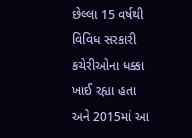છેલ્લા 15 વર્ષથી વિવિધ સરકારી કચેરીઓના ધક્કા ખાઈ રહ્યા હતા અને 2015માં આ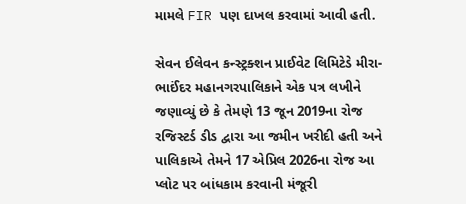મામલે FIR પણ દાખલ કરવામાં આવી હતી.

સેવન ઈલેવન કન્સ્ટ્રક્શન પ્રાઈવેટ લિમિટેડે મીરા-ભાઈંદર મહાનગરપાલિકાને એક પત્ર લખીને જણાવ્યું છે કે તેમણે 13 જૂન 2019ના રોજ રજિસ્ટર્ડ ડીડ દ્વારા આ જમીન ખરીદી હતી અને પાલિકાએ તેમને 17 એપ્રિલ 2026ના રોજ આ પ્લોટ પર બાંધકામ કરવાની મંજૂરી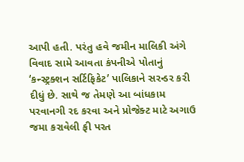આપી હતી. પરંતુ હવે જમીન માલિકી અંગે વિવાદ સામે આવતા કંપનીએ પોતાનું ‘કન્સ્ટ્રક્શન સર્ટિફિકેટ’ પાલિકાને સરન્ડર કરી દીધું છે. સાથે જ તેમણે આ બાંધકામ પરવાનગી રદ કરવા અને પ્રોજેક્ટ માટે અગાઉ જમા કરાવેલી ફી પરત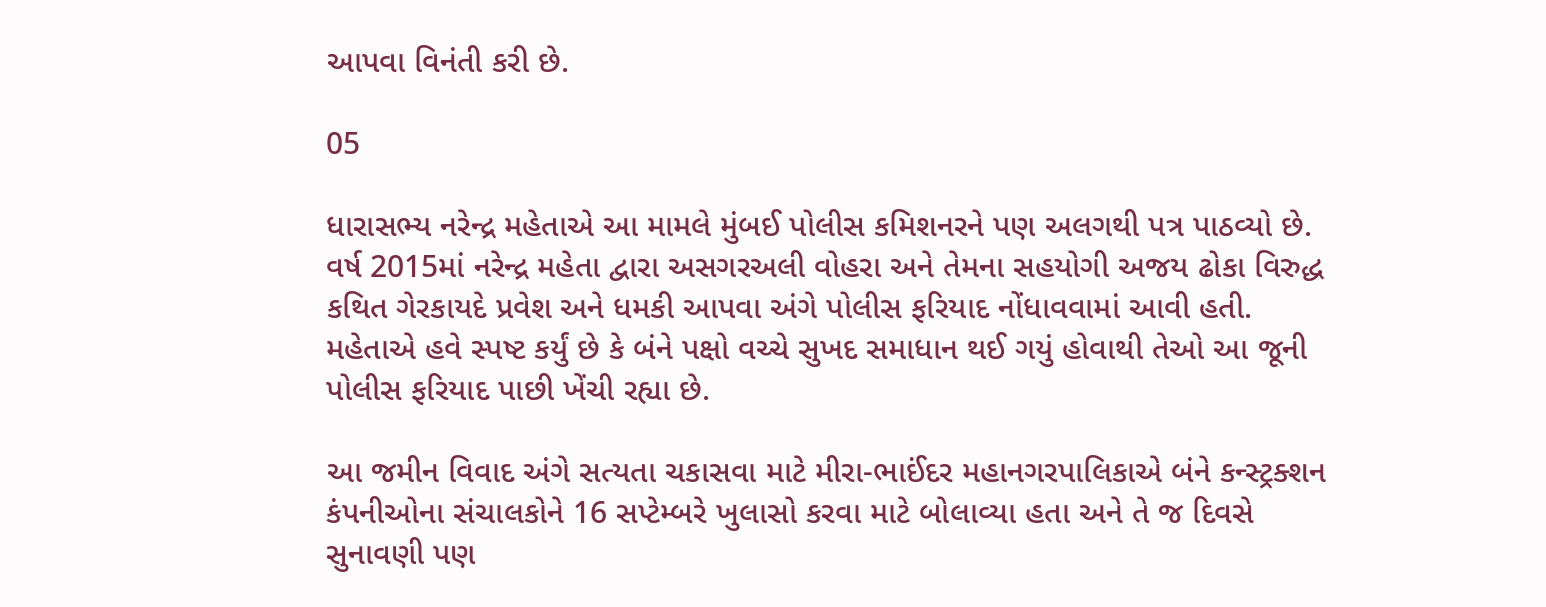આપવા વિનંતી કરી છે.

05

ધારાસભ્ય નરેન્દ્ર મહેતાએ આ મામલે મુંબઈ પોલીસ કમિશનરને પણ અલગથી પત્ર પાઠવ્યો છે. વર્ષ 2015માં નરેન્દ્ર મહેતા દ્વારા અસગરઅલી વોહરા અને તેમના સહયોગી અજય ઢોકા વિરુદ્ધ કથિત ગેરકાયદે પ્રવેશ અને ધમકી આપવા અંગે પોલીસ ફરિયાદ નોંધાવવામાં આવી હતી. મહેતાએ હવે સ્પષ્ટ કર્યું છે કે બંને પક્ષો વચ્ચે સુખદ સમાધાન થઈ ગયું હોવાથી તેઓ આ જૂની પોલીસ ફરિયાદ પાછી ખેંચી રહ્યા છે.

આ જમીન વિવાદ અંગે સત્યતા ચકાસવા માટે મીરા-ભાઈંદર મહાનગરપાલિકાએ બંને કન્સ્ટ્રક્શન કંપનીઓના સંચાલકોને 16 સપ્ટેમ્બરે ખુલાસો કરવા માટે બોલાવ્યા હતા અને તે જ દિવસે સુનાવણી પણ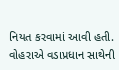નિયત કરવામાં આવી હતી. વોહરાએ વડાપ્રધાન સાથેની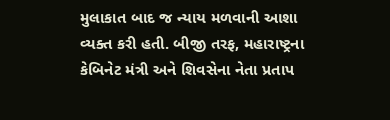મુલાકાત બાદ જ ન્યાય મળવાની આશા વ્યક્ત કરી હતી. બીજી તરફ, મહારાષ્ટ્રના કેબિનેટ મંત્રી અને શિવસેના નેતા પ્રતાપ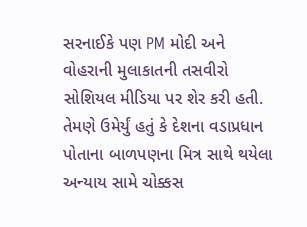સરનાઈકે પણ PM મોદી અને વોહરાની મુલાકાતની તસવીરો સોશિયલ મીડિયા પર શેર કરી હતી. તેમણે ઉમેર્યું હતું કે દેશના વડાપ્રધાન પોતાના બાળપણના મિત્ર સાથે થયેલા અન્યાય સામે ચોક્કસ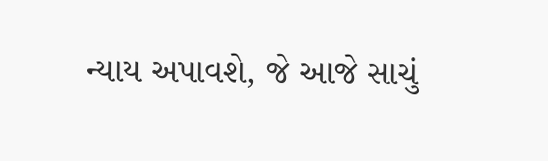ન્યાય અપાવશે, જે આજે સાચું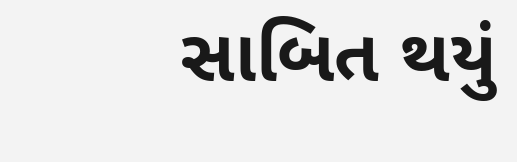સાબિત થયું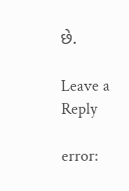છે.

Leave a Reply

error: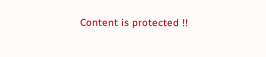Content is protected !!